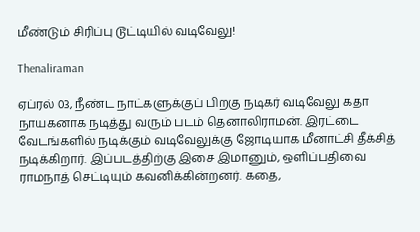மீண்டும் சிரிப்பு டூட்டியில் வடிவேலு!

Thenaliraman

ஏப்ரல் 03, நீண்ட நாட்களுக்குப் பிறகு நடிகர் வடிவேலு கதா நாயகனாக நடித்து வரும் படம் தெனாலிராமன். இரட்டை வேடங்களில் நடிக்கும் வடிவேலுக்கு ஜோடியாக மீனாட்சி தீக்சித் நடிக்கிறார். இப்படத்திற்கு இசை இமானும், ஒளிப்பதிவை ராமநாத் செட்டியும் கவனிக்கின்றனர். கதை,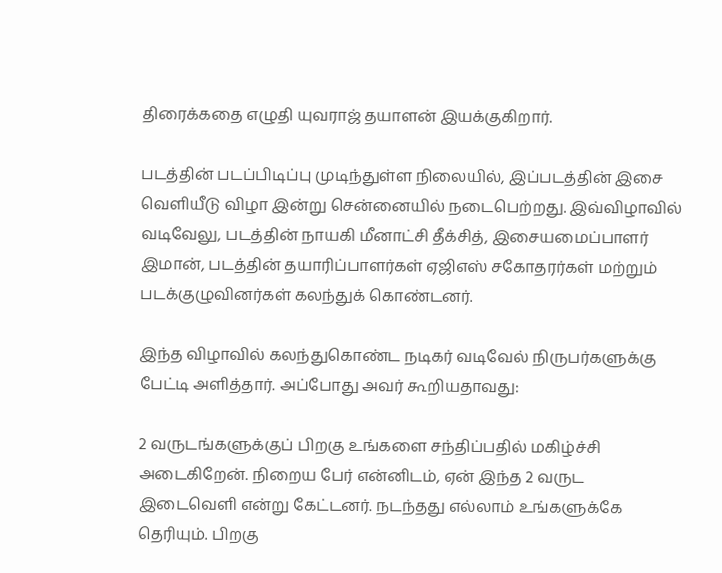திரைக்கதை எழுதி யுவராஜ் தயாளன் இயக்குகிறார்.

படத்தின் படப்பிடிப்பு முடிந்துள்ள நிலையில், இப்படத்தின் இசை வெளியீடு விழா இன்று சென்னையில் நடைபெற்றது. இவ்விழாவில் வடிவேலு, படத்தின் நாயகி மீனாட்சி தீக்சித், இசையமைப்பாளர் இமான், படத்தின் தயாரிப்பாளர்கள் ஏஜிஎஸ் சகோதரர்கள் மற்றும் படக்குழுவினர்கள் கலந்துக் கொண்டனர்.

இந்த விழாவில் கலந்துகொண்ட நடிகர் வடிவேல் நிருபர்களுக்கு பேட்டி அளித்தார். அப்போது அவர் கூறியதாவது:

2 வருடங்களுக்குப் பிறகு உங்களை சந்திப்பதில் மகிழ்ச்சி அடைகிறேன். நிறைய பேர் என்னிடம், ஏன் இந்த 2 வருட இடைவெளி என்று கேட்டனர். நடந்தது எல்லாம் உங்களுக்கே தெரியும். பிறகு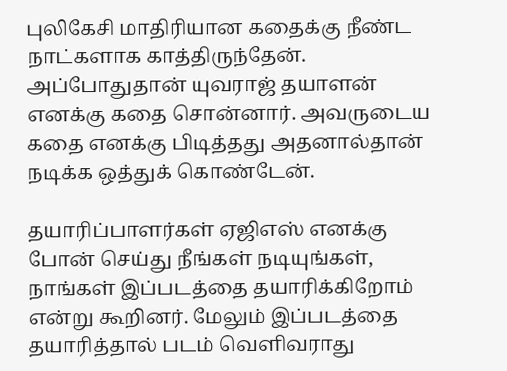புலிகேசி மாதிரியான கதைக்கு நீண்ட நாட்களாக காத்திருந்தேன். அப்போதுதான் யுவராஜ் தயாளன் எனக்கு கதை சொன்னார். அவருடைய கதை எனக்கு பிடித்தது அதனால்தான் நடிக்க ஒத்துக் கொண்டேன்.

தயாரிப்பாளர்கள் ஏஜிஎஸ் எனக்கு போன் செய்து நீங்கள் நடியுங்கள், நாங்கள் இப்படத்தை தயாரிக்கிறோம் என்று கூறினர். மேலும் இப்படத்தை தயாரித்தால் படம் வெளிவராது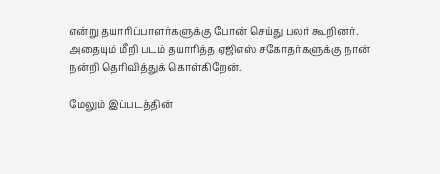என்று தயாரிப்பாளர்களுக்கு போன் செய்து பலர் கூறினர். அதையும் மீறி படம் தயாரித்த ஏஜிஎஸ் சகோதர்களுக்கு நான் நன்றி தெரிவித்துக் கொள்கிறேன்.

மேலும் இப்படத்தின்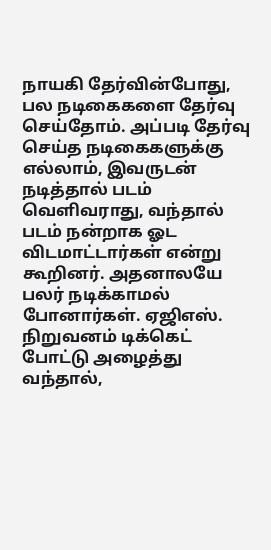நாயகி தேர்வின்போது, பல நடிகைகளை தேர்வு செய்தோம். அப்படி தேர்வு செய்த நடிகைகளுக்கு எல்லாம், இவருடன் நடித்தால் படம் வெளிவராது, வந்தால் படம் நன்றாக ஓட விடமாட்டார்கள் என்று கூறினர். அதனாலயே பலர் நடிக்காமல் போனார்கள். ஏஜிஎஸ். நிறுவனம் டிக்கெட் போட்டு அழைத்து வந்தால்,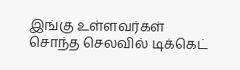இங்கு உள்ளவர்கள் சொந்த செலவில் டிக்கெட்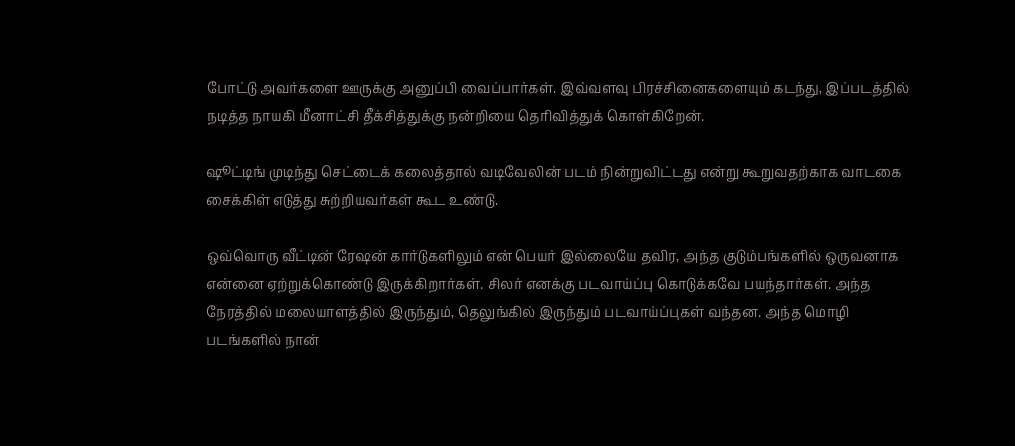போட்டு அவர்களை ஊருக்கு அனுப்பி வைப்பார்கள். இவ்வளவு பிரச்சினைகளையும் கடந்து, இப்படத்தில் நடித்த நாயகி மீனாட்சி தீக்சித்துக்கு நன்றியை தெரிவித்துக் கொள்கிறேன்.

ஷூட்டிங் முடிந்து செட்டைக் கலைத்தால் வடிவேலின் படம் நின்றுவிட்டது என்று கூறுவதற்காக வாடகை சைக்கிள் எடுத்து சுற்றியவர்கள் கூட உண்டு.

ஒவ்வொரு வீட்டின் ரேஷன் கார்டுகளிலும் என் பெயர் இல்லையே தவிர, அந்த குடும்பங்களில் ஒருவனாக என்னை ஏற்றுக்கொண்டு இருக்கிறார்கள். சிலர் எனக்கு படவாய்ப்பு கொடுக்கவே பயந்தார்கள். அந்த நேரத்தில் மலையாளத்தில் இருந்தும், தெலுங்கில் இருந்தும் படவாய்ப்புகள் வந்தன. அந்த மொழி படங்களில் நான்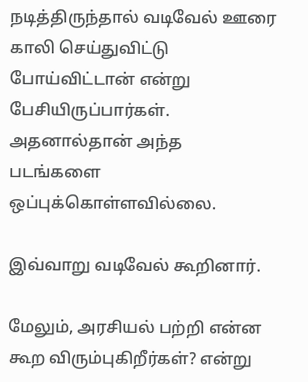நடித்திருந்தால் வடிவேல் ஊரை காலி செய்துவிட்டு போய்விட்டான் என்று பேசியிருப்பார்கள். அதனால்தான் அந்த படங்களை ஒப்புக்கொள்ளவில்லை.

இவ்வாறு வடிவேல் கூறினார்.

மேலும், அரசியல் பற்றி என்ன கூற விரும்புகிறீர்கள்? என்று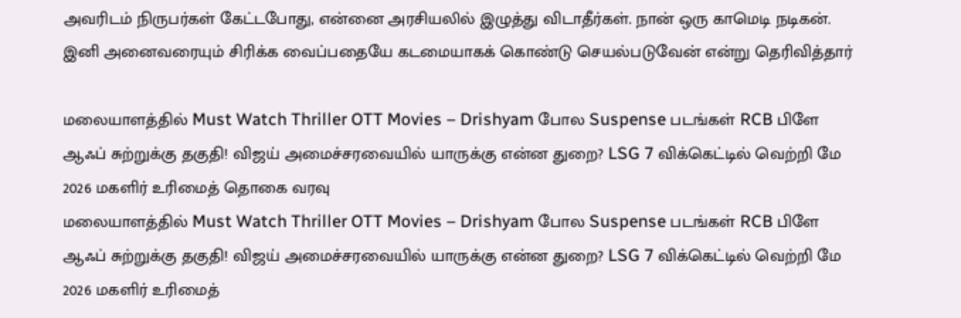அவரிடம் நிருபர்கள் கேட்டபோது, என்னை அரசியலில் இழுத்து விடாதீர்கள். நான் ஒரு காமெடி நடிகன். இனி அனைவரையும் சிரிக்க வைப்பதையே கடமையாகக் கொண்டு செயல்படுவேன் என்று தெரிவித்தார்

மலையாளத்தில் Must Watch Thriller OTT Movies – Drishyam போல Suspense படங்கள் RCB பிளே ஆஃப் சுற்றுக்கு தகுதி! விஜய் அமைச்சரவையில் யாருக்கு என்ன துறை? LSG 7 விக்கெட்டில் வெற்றி மே 2026 மகளிர் உரிமைத் தொகை வரவு
மலையாளத்தில் Must Watch Thriller OTT Movies – Drishyam போல Suspense படங்கள் RCB பிளே ஆஃப் சுற்றுக்கு தகுதி! விஜய் அமைச்சரவையில் யாருக்கு என்ன துறை? LSG 7 விக்கெட்டில் வெற்றி மே 2026 மகளிர் உரிமைத்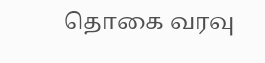தொகை வரவு